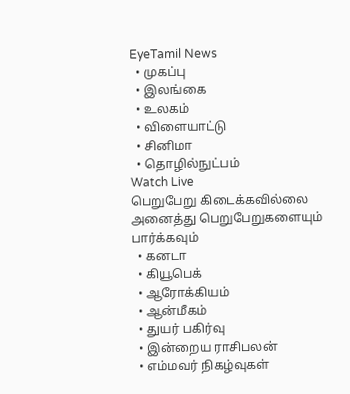EyeTamil News
  • முகப்பு
  • இலங்கை
  • உலகம்
  • விளையாட்டு
  • சினிமா
  • தொழில்நுட்பம்
Watch Live
பெறுபேறு கிடைக்கவில்லை
அனைத்து பெறுபேறுகளையும் பார்க்கவும்
  • கனடா
  • கியூபெக்
  • ஆரோக்கியம்
  • ஆன்மீகம்
  • துயர் பகிர்வு
  • இன்றைய ராசிபலன்
  • எம்மவர் நிகழ்வுகள்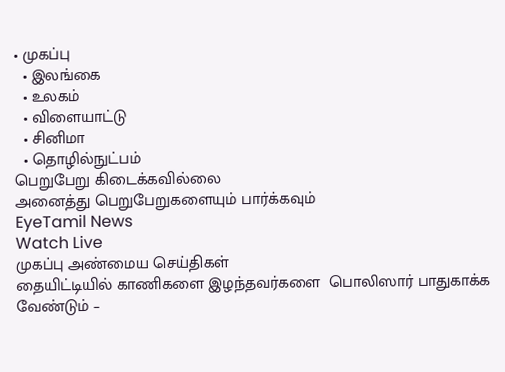• முகப்பு
  • இலங்கை
  • உலகம்
  • விளையாட்டு
  • சினிமா
  • தொழில்நுட்பம்
பெறுபேறு கிடைக்கவில்லை
அனைத்து பெறுபேறுகளையும் பார்க்கவும்
EyeTamil News
Watch Live
முகப்பு அண்மைய செய்திகள்
தையிட்டியில் காணிகளை இழந்தவர்களை  பொலிஸார் பாதுகாக்க வேண்டும் –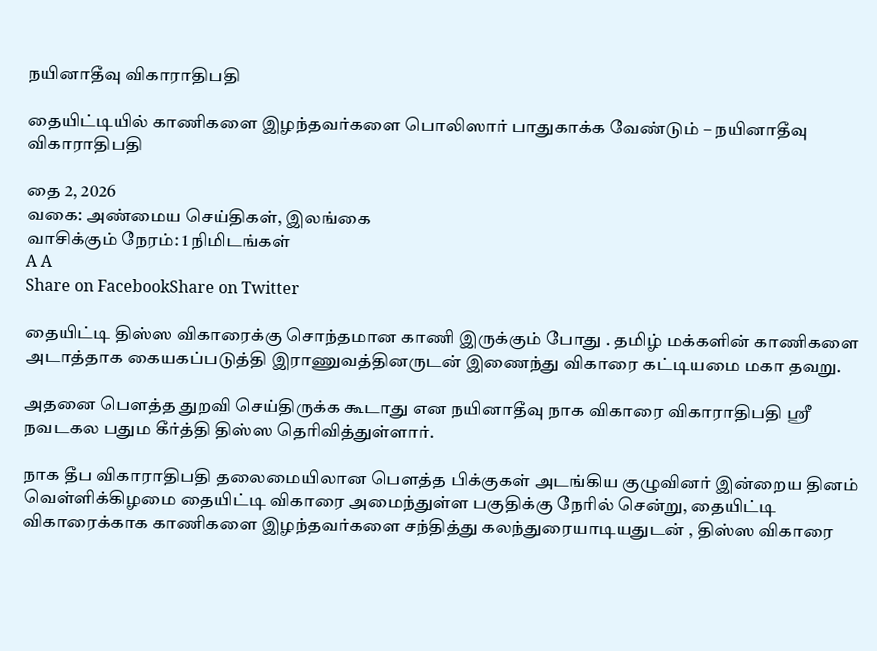நயினாதீவு விகாராதிபதி

தையிட்டியில் காணிகளை இழந்தவர்களை பொலிஸார் பாதுகாக்க வேண்டும் – நயினாதீவு விகாராதிபதி

தை 2, 2026
வகை: அண்மைய செய்திகள், இலங்கை
வாசிக்கும் நேரம்: 1 நிமிடங்கள்
A A
Share on FacebookShare on Twitter

தையிட்டி திஸ்ஸ விகாரைக்கு சொந்தமான காணி இருக்கும் போது . தமிழ் மக்களின் காணிகளை அடாத்தாக கையகப்படுத்தி இராணுவத்தினருடன் இணைந்து விகாரை கட்டியமை மகா தவறு.

அதனை பௌத்த துறவி செய்திருக்க கூடாது என நயினாதீவு நாக விகாரை விகாராதிபதி ஸ்ரீ நவடகல பதும கீர்த்தி திஸ்ஸ தெரிவித்துள்ளார்.

நாக தீப விகாராதிபதி தலைமையிலான பௌத்த பிக்குகள் அடங்கிய குழுவினர் இன்றைய தினம் வெள்ளிக்கிழமை தையிட்டி விகாரை அமைந்துள்ள பகுதிக்கு நேரில் சென்று, தையிட்டி விகாரைக்காக காணிகளை இழந்தவர்களை சந்தித்து கலந்துரையாடியதுடன் , திஸ்ஸ விகாரை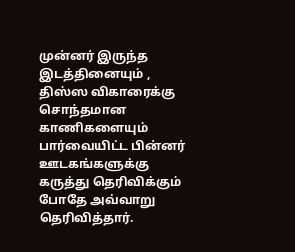முன்னர் இருந்த இடத்தினையும் , திஸ்ஸ விகாரைக்கு சொந்தமான காணிகளையும் பார்வையிட்ட பின்னர் ஊடகங்களுக்கு கருத்து தெரிவிக்கும் போதே அவ்வாறு தெரிவித்தார்.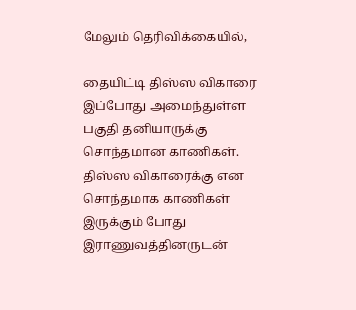மேலும் தெரிவிக்கையில்,

தையிட்டி திஸ்ஸ விகாரை இப்போது அமைந்துள்ள பகுதி தனியாருக்கு சொந்தமான காணிகள். திஸ்ஸ விகாரைக்கு என சொந்தமாக காணிகள் இருக்கும் போது இராணுவத்தினருடன்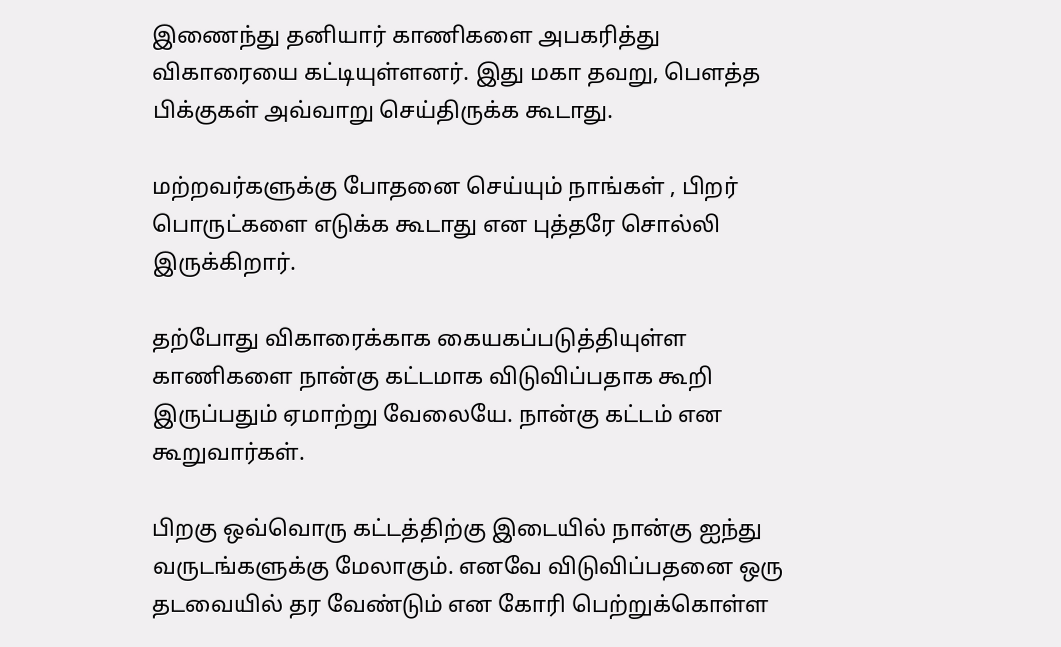இணைந்து தனியார் காணிகளை அபகரித்து விகாரையை கட்டியுள்ளனர். இது மகா தவறு, பௌத்த பிக்குகள் அவ்வாறு செய்திருக்க கூடாது.

மற்றவர்களுக்கு போதனை செய்யும் நாங்கள் , பிறர் பொருட்களை எடுக்க கூடாது என புத்தரே சொல்லி இருக்கிறார்.

தற்போது விகாரைக்காக கையகப்படுத்தியுள்ள காணிகளை நான்கு கட்டமாக விடுவிப்பதாக கூறி இருப்பதும் ஏமாற்று வேலையே. நான்கு கட்டம் என கூறுவார்கள்.

பிறகு ஒவ்வொரு கட்டத்திற்கு இடையில் நான்கு ஐந்து வருடங்களுக்கு மேலாகும். எனவே விடுவிப்பதனை ஒரு தடவையில் தர வேண்டும் என கோரி பெற்றுக்கொள்ள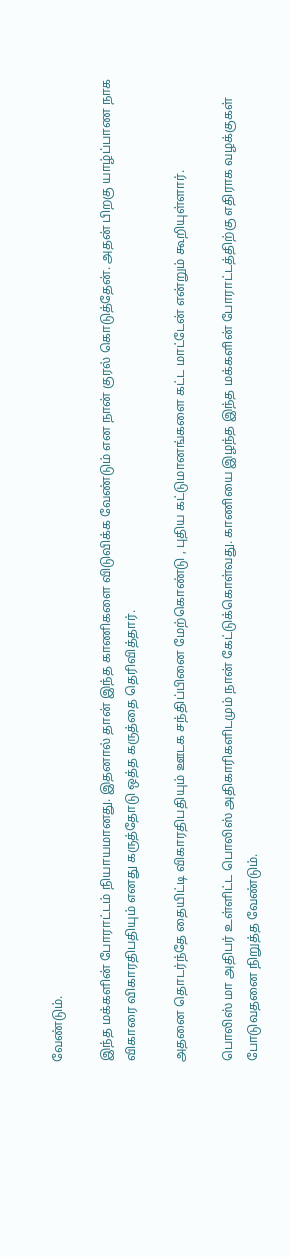வேண்டும்.

இந்த மக்களின் போராட்டம் நியாயமானது. இதனால் தான் இந்த காணிகளை விடுவிக்க வேண்டும் என நான் குரல் கொடுத்தேன். அதன் பிறகு யாழ்ப்பாண நாக விகாரை விகாரதிபதியும் எனது கருத்தோடு ஒத்த கருத்தை தெரிவித்தார்.

அதனை தொடர்ந்தே தையிட்டி விகாரதிபதியும் ஊடக சந்திப்பினை மேற்கொண்டு , புதிய கட்டுமானங்களை கட்ட மாட்டேன் என்றும் கூறியுள்ளார்.

பொலிஸ் மா அதிபர் உள்ளிட்ட பொலிஸ் அதிகாரிகளிடமும் நான் கேட்டுக்கொள்வது. காணியை இழந்த இந்த மக்களின் போராட்டத்திற்கு எதிராக வழக்குகள் போடுவதனை நிறுத்த வேண்டும்.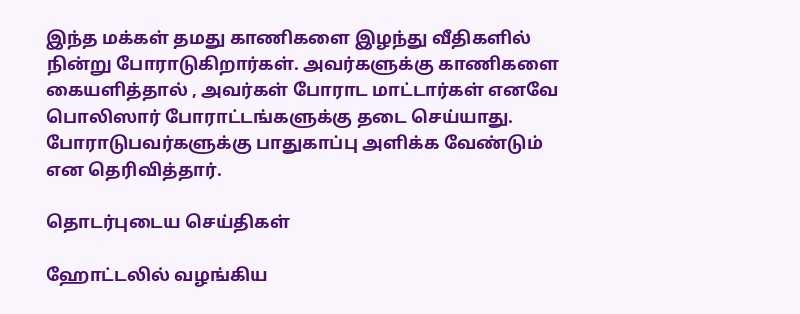இந்த மக்கள் தமது காணிகளை இழந்து வீதிகளில் நின்று போராடுகிறார்கள். அவர்களுக்கு காணிகளை கையளித்தால் , அவர்கள் போராட மாட்டார்கள் எனவே பொலிஸார் போராட்டங்களுக்கு தடை செய்யாது. போராடுபவர்களுக்கு பாதுகாப்பு அளிக்க வேண்டும் என தெரிவித்தார்.

தொடர்புடைய செய்திகள்

ஹோட்டலில் வழங்கிய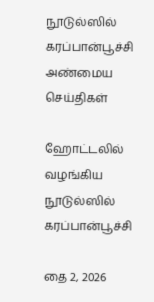நூடுல்ஸில் கரப்பான்பூச்சி
அண்மைய செய்திகள்

ஹோட்டலில் வழங்கிய நூடுல்ஸில் கரப்பான்பூச்சி

தை 2, 2026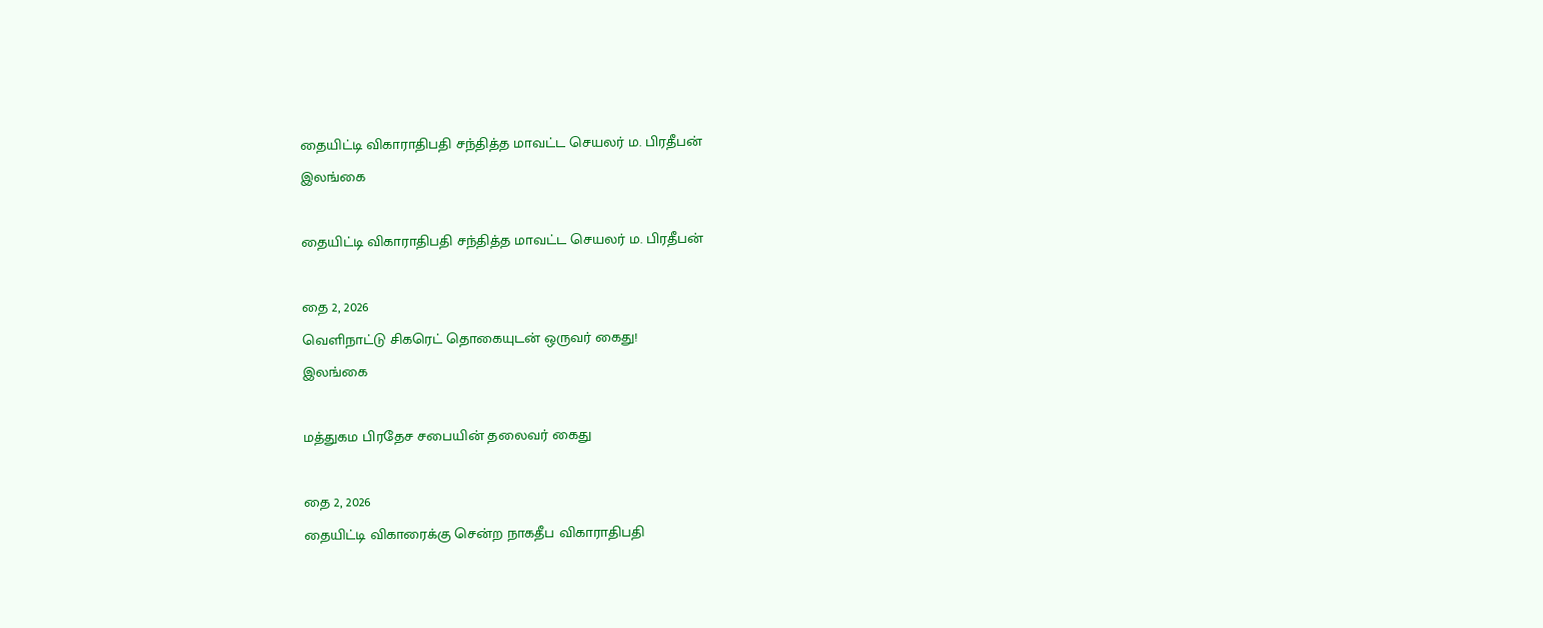தையிட்டி விகாராதிபதி சந்தித்த மாவட்ட செயலர் ம. பிரதீபன்
இலங்கை

தையிட்டி விகாராதிபதி சந்தித்த மாவட்ட செயலர் ம. பிரதீபன்

தை 2, 2026
வெளிநாட்டு சிகரெட் தொகையுடன் ஒருவர் கைது!
இலங்கை

மத்துகம பிரதேச சபையின் தலைவர் கைது

தை 2, 2026
தையிட்டி விகாரைக்கு சென்ற நாகதீப விகாராதிபதி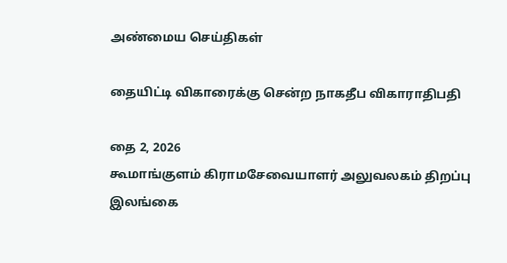அண்மைய செய்திகள்

தையிட்டி விகாரைக்கு சென்ற நாகதீப விகாராதிபதி

தை 2, 2026
கூமாங்குளம் கிராமசேவையாளர் அலுவலகம் திறப்பு
இலங்கை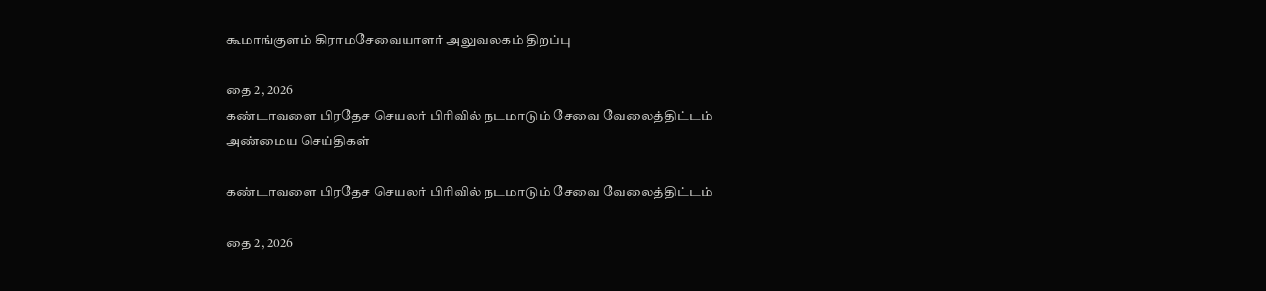கூமாங்குளம் கிராமசேவையாளர் அலுவலகம் திறப்பு

தை 2, 2026
கண்டாவளை பிரதேச செயலர் பிரிவில் நடமாடும் சேவை வேலைத்திட்டம்
அண்மைய செய்திகள்

கண்டாவளை பிரதேச செயலர் பிரிவில் நடமாடும் சேவை வேலைத்திட்டம்

தை 2, 2026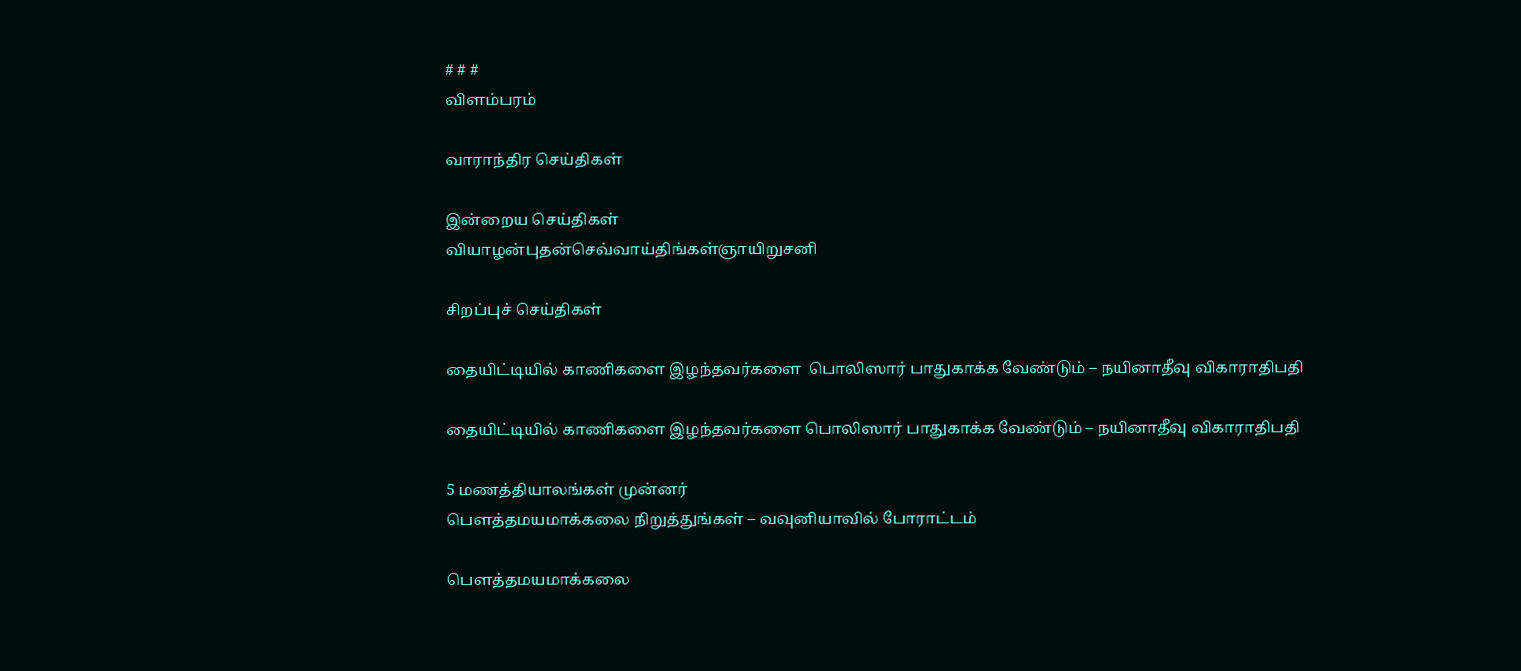# # #
விளம்பரம்

வாராந்திர செய்திகள்

இன்றைய செய்திகள்
வியாழன்புதன்செவ்வாய்திங்கள்ஞாயிறுசனி

சிறப்புச் செய்திகள்

தையிட்டியில் காணிகளை இழந்தவர்களை  பொலிஸார் பாதுகாக்க வேண்டும் – நயினாதீவு விகாராதிபதி

தையிட்டியில் காணிகளை இழந்தவர்களை பொலிஸார் பாதுகாக்க வேண்டும் – நயினாதீவு விகாராதிபதி

5 மணத்தியாலங்கள் முன்னர்
பௌத்தமயமாக்கலை நிறுத்துங்கள் – வவுனியாவில் போராட்டம்

பௌத்தமயமாக்கலை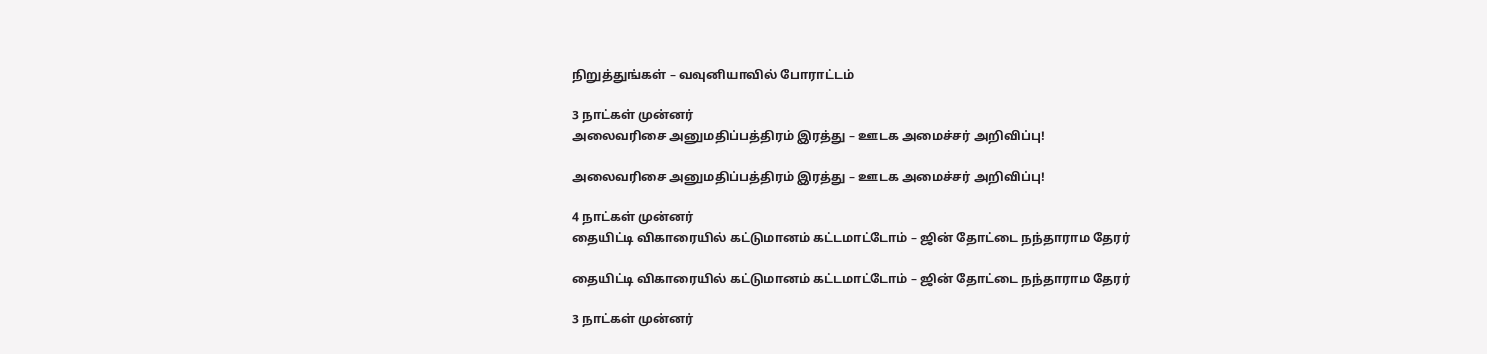நிறுத்துங்கள் – வவுனியாவில் போராட்டம்

3 நாட்கள் முன்னர்
அலைவரிசை அனுமதிப்பத்திரம் இரத்து – ஊடக அமைச்சர் அறிவிப்பு!

அலைவரிசை அனுமதிப்பத்திரம் இரத்து – ஊடக அமைச்சர் அறிவிப்பு!

4 நாட்கள் முன்னர்
தையிட்டி விகாரையில் கட்டுமானம் கட்டமாட்டோம் – ஜின் தோட்டை நந்தாராம தேரர்

தையிட்டி விகாரையில் கட்டுமானம் கட்டமாட்டோம் – ஜின் தோட்டை நந்தாராம தேரர்

3 நாட்கள் முன்னர்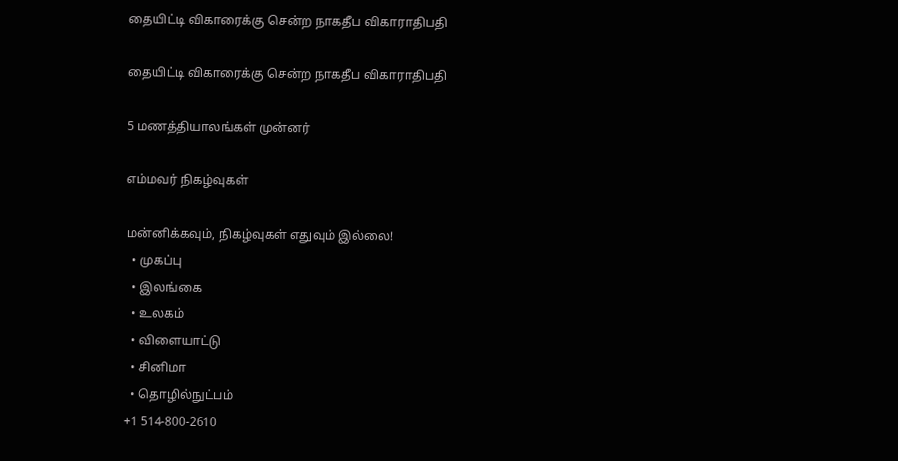தையிட்டி விகாரைக்கு சென்ற நாகதீப விகாராதிபதி

தையிட்டி விகாரைக்கு சென்ற நாகதீப விகாராதிபதி

5 மணத்தியாலங்கள் முன்னர்

எம்மவர் நிகழ்வுகள்

மன்னிக்கவும், நிகழ்வுகள் எதுவும் இல்லை!
  • முகப்பு
  • இலங்கை
  • உலகம்
  • விளையாட்டு
  • சினிமா
  • தொழில்நுட்பம்
+1 514-800-2610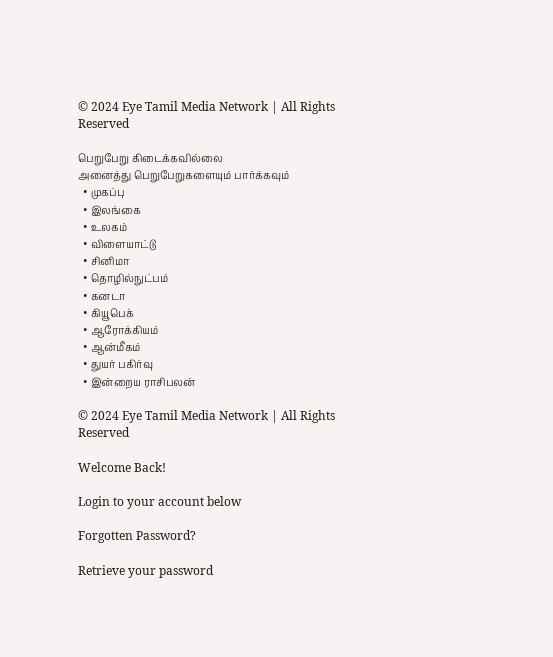© 2024 Eye Tamil Media Network | All Rights Reserved

பெறுபேறு கிடைக்கவில்லை
அனைத்து பெறுபேறுகளையும் பார்க்கவும்
  • முகப்பு
  • இலங்கை
  • உலகம்
  • விளையாட்டு
  • சினிமா
  • தொழில்நுட்பம்
  • கனடா
  • கியூபெக்
  • ஆரோக்கியம்
  • ஆன்மீகம்
  • துயர் பகிர்வு
  • இன்றைய ராசிபலன்

© 2024 Eye Tamil Media Network | All Rights Reserved

Welcome Back!

Login to your account below

Forgotten Password?

Retrieve your password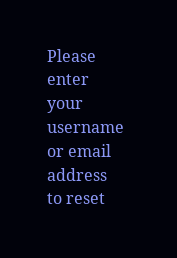Please enter your username or email address to reset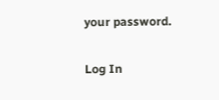your password.

Log In